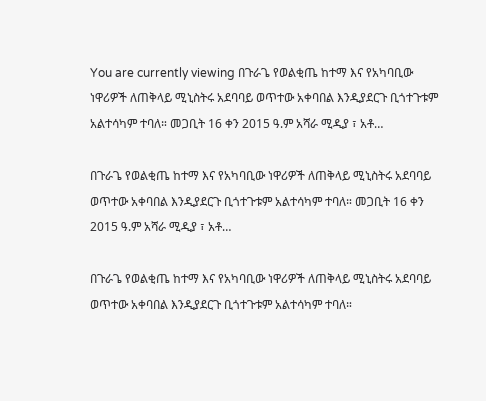You are currently viewing በጉራጌ የወልቂጤ ከተማ እና የአካባቢው ነዋሪዎች ለጠቅላይ ሚኒስትሩ አደባባይ ወጥተው አቀባበል እንዲያደርጉ ቢጎተጉቱም አልተሳካም ተባለ። መጋቢት 16 ቀን 2015 ዓ.ም አሻራ ሚዲያ ፣ አቶ…

በጉራጌ የወልቂጤ ከተማ እና የአካባቢው ነዋሪዎች ለጠቅላይ ሚኒስትሩ አደባባይ ወጥተው አቀባበል እንዲያደርጉ ቢጎተጉቱም አልተሳካም ተባለ። መጋቢት 16 ቀን 2015 ዓ.ም አሻራ ሚዲያ ፣ አቶ…

በጉራጌ የወልቂጤ ከተማ እና የአካባቢው ነዋሪዎች ለጠቅላይ ሚኒስትሩ አደባባይ ወጥተው አቀባበል እንዲያደርጉ ቢጎተጉቱም አልተሳካም ተባለ።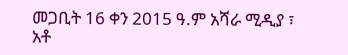መጋቢት 16 ቀን 2015 ዓ.ም አሻራ ሚዲያ ፣ አቶ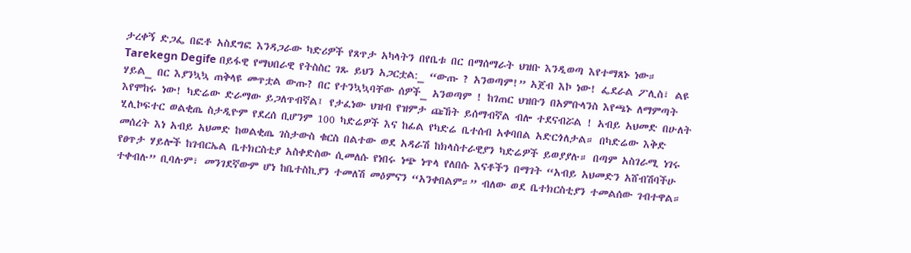ታረቀኝ ድጋፌ በፎቶ አስደግፎ እንዳጋራው ካድሪዎች የጸጥታ አካላትን በየቤቱ በር በማሰማራት ህዝቡ እንዲወጣ እየተማጸኑ ነው። Tarekegn Degife በይፋዊ የማህበራዊ የትስስር ገጹ ይህን አጋርቷል:_ “ውጡ ? አንወጣም!” አጀብ እኮ ነው! ፌደራል ፖሊስ፣ ልዩ ሃይል_ በር እያንኳኳ ጠቅላዩ መጥቷል ውጡ? በር የተንኳኳባቸው ሰዎች_ አንወጣም ! ከገጠር ህዝቡን በአምቡላንስ እየጫኑ ለማምጣት እየሞከሩ ነው! ካድሬው ድራማው ይጋለጥብኛል፤ የታፈነው ህዝብ የዝምታ ጩኸት ይሰማብኛል ብሎ ተደናብሯል ! አብይ አህመድ በሁለት ሂሊኮፍተር ወልቂጤ ስታዲዮም የደረሰ ቢሆንም 100 ካድሬዎች እና ከፊል የካድሬ ቤተሰብ አቀባበል አድርጎለታል። በካድሬው እቅድ መሰረት እነ አብይ አህመድ ከወልቂጤ ገስታውስ ቁርስ በልተው ወደ አዳራሽ ከክላስተራዊያን ካድሬዎች ይወያያሉ። በጣም አስገራሚ ነገሩ የፀጥታ ሃይሎች ከገብርኤል ቤተክርስቲያ አስቀድስው ሲመለሱ የነበሩ ነጭ ነጥላ የለበሱ እናቶችን በማገት “አብይ አህመድን አሸብሽባችሁ ተቀብሉ” ቢባሉም፣ መንገደኛውም ሆነ ከቤተስኪያን ተመለሽ መዕምናን “አንቀበልም።” ብለው ወደ ቤተክርስቲያን ተመልሰው ገብተዋል።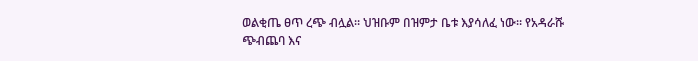ወልቂጤ ፀጥ ረጭ ብሏል። ህዝቡም በዝምታ ቤቱ እያሳለፈ ነው። የአዳራሹ ጭብጨባ እና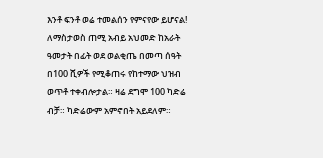እንቶ ፍንቶ ወሬ ተመልሰን የምናየው ይሆናል! ለማስታወስ ጠሚ አብይ አህመድ ከአራት ዓመታት በፊት ወደ ወልቂጤ በመጣ ሰዓት በ100 ሺዎች የሚቆጠሩ የከተማው ህዝብ ወጥቶ ተቀብሎታል። ዛሬ ደግሞ 100 ካድሬ ብቻ። ካድሬውም አምኖበት አይደለም።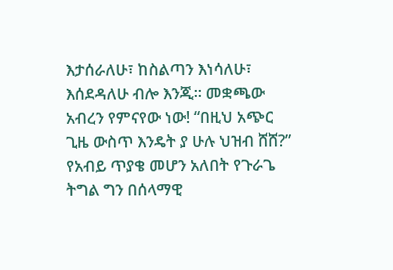እታሰራለሁ፣ ከስልጣን እነሳለሁ፣ እሰደዳለሁ ብሎ እንጂ። መቋጫው አብረን የምናየው ነው! “በዚህ አጭር ጊዜ ውስጥ እንዴት ያ ሁሉ ህዝብ ሸሸ?” የአብይ ጥያቄ መሆን አለበት የጉራጌ ትግል ግን በሰላማዊ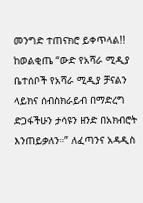መንግድ ተጠናክሮ ይቀጥላል!! ከወልቂጤ “ውድ የአሻራ ሚዲያ ቤተሰቦች የአሻራ ሚዲያ ቻናልን ላይክና ሰብስክራይብ በማድረግ ድጋፋችሁን ታሳዩን ዘንድ በአክብሮት እንጠይቃለን።” ለፈጣንና አዳዲስ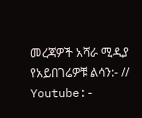መረጃዎች አሻራ ሚዲያ የአይበገሬዎቹ ልሳን:- // Youtube:-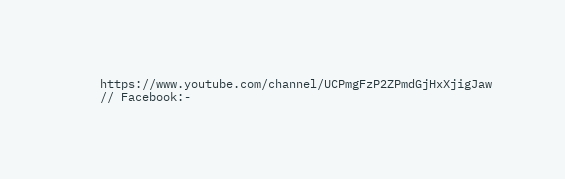https://www.youtube.com/channel/UCPmgFzP2ZPmdGjHxXjigJaw // Facebook:-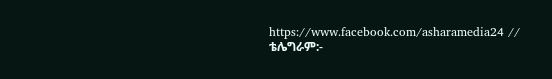https://www.facebook.com/asharamedia24 // ቴሌግራም:-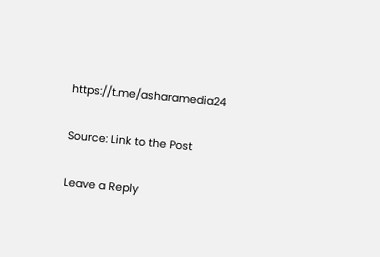https://t.me/asharamedia24

Source: Link to the Post

Leave a Reply